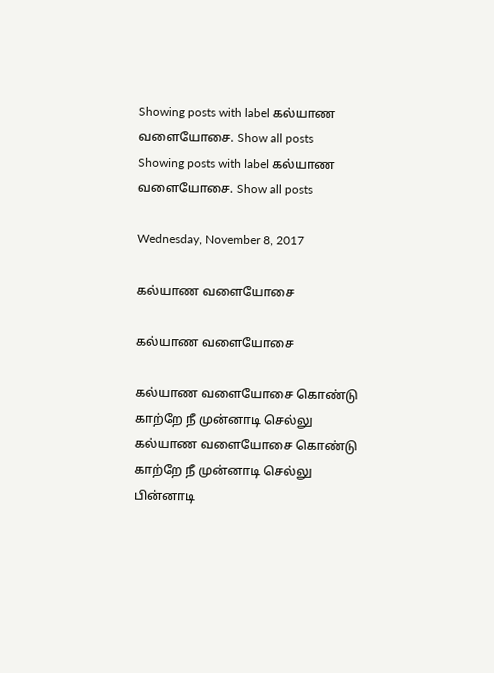Showing posts with label கல்யாண வளையோசை. Show all posts
Showing posts with label கல்யாண வளையோசை. Show all posts

Wednesday, November 8, 2017

கல்யாண வளையோசை

கல்யாண வளையோசை

கல்யாண வளையோசை கொண்டு
காற்றே நீ முன்னாடி செல்லு
கல்யாண வளையோசை கொண்டு
காற்றே நீ முன்னாடி செல்லு
பின்னாடி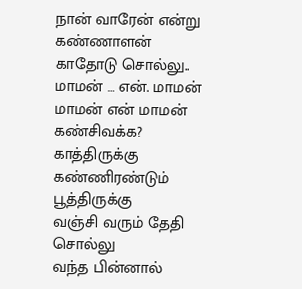நான் வாரேன் என்று
கண்ணாளன் காதோடு சொல்லு..
மாமன் … என். மாமன் மாமன் என் மாமன்
கண்சிவக்க? காத்திருக்கு கண்ணிரண்டும் பூத்திருக்கு
வஞ்சி வரும் தேதி சொல்லு
வந்த பின்னால்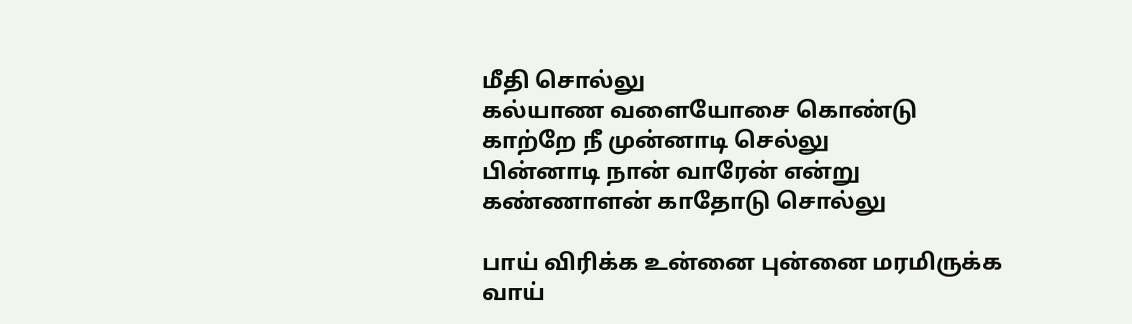மீதி சொல்லு
கல்யாண வளையோசை கொண்டு
காற்றே நீ முன்னாடி செல்லு
பின்னாடி நான் வாரேன் என்று
கண்ணாளன் காதோடு சொல்லு

பாய் விரிக்க உன்னை புன்னை மரமிருக்க
வாய்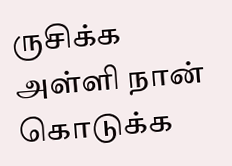ருசிக்க அள்ளி நான் கொடுக்க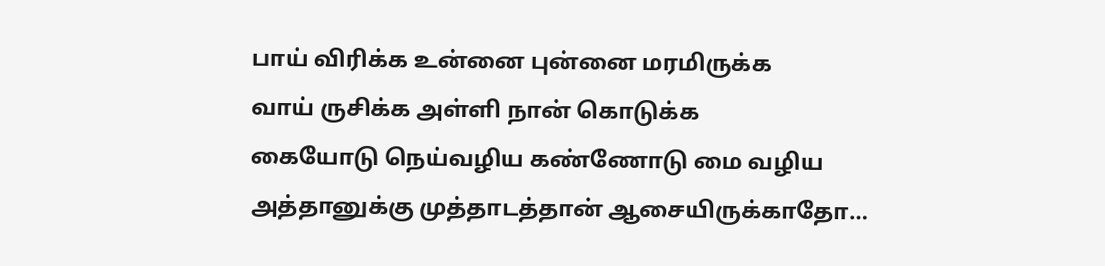பாய் விரிக்க உன்னை புன்னை மரமிருக்க
வாய் ருசிக்க அள்ளி நான் கொடுக்க
கையோடு நெய்வழிய கண்ணோடு மை வழிய
அத்தானுக்கு முத்தாடத்தான் ஆசையிருக்காதோ…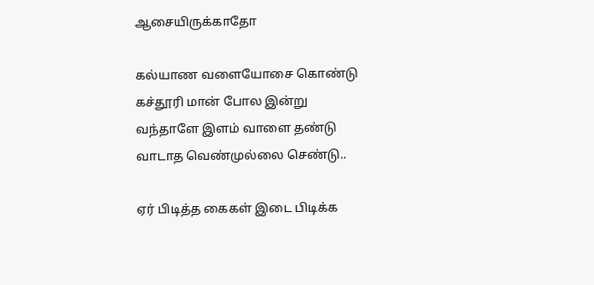ஆசையிருக்காதோ

கல்யாண வளையோசை கொண்டு
கச்தூரி மான் போல இன்று
வந்தாளே இளம் வாளை தண்டு
வாடாத வெண்முல்லை செண்டு..

ஏர் பிடித்த கைகள் இடை பிடிக்க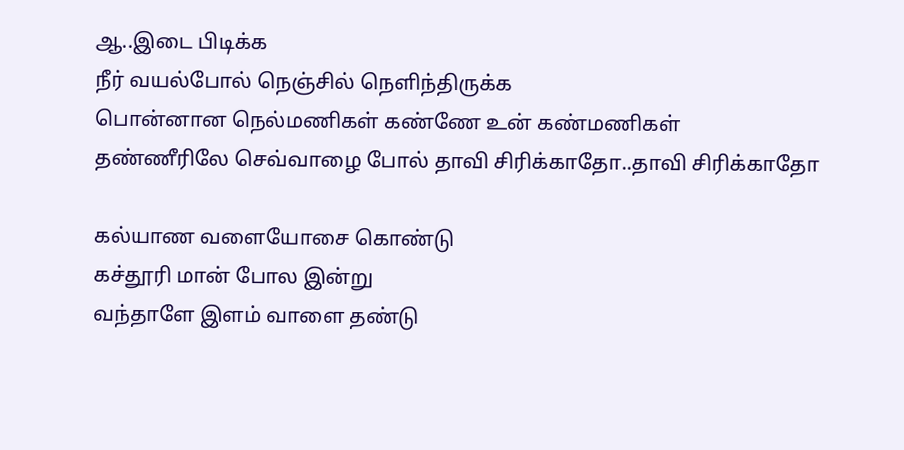ஆ..இடை பிடிக்க
நீர் வயல்போல் நெஞ்சில் நெளிந்திருக்க
பொன்னான நெல்மணிகள் கண்ணே உன் கண்மணிகள்
தண்ணீரிலே செவ்வாழை போல் தாவி சிரிக்காதோ..தாவி சிரிக்காதோ

கல்யாண வளையோசை கொண்டு
கச்தூரி மான் போல இன்று
வந்தாளே இளம் வாளை தண்டு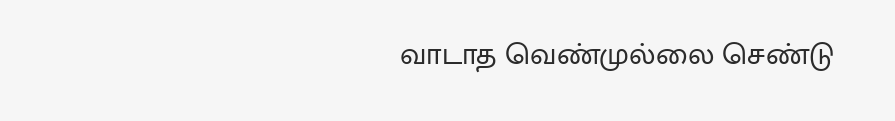வாடாத வெண்முல்லை செண்டு